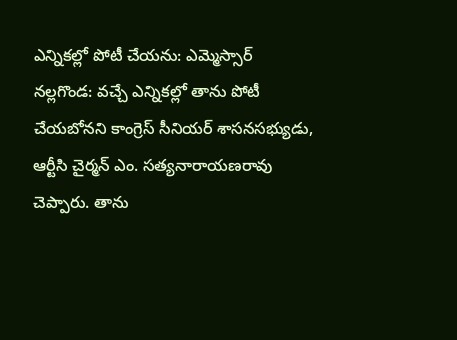ఎన్నికల్లో పోటీ చేయను: ఎమ్మెస్సార్
నల్లగొండ: వచ్చే ఎన్నికల్లో తాను పోటీ చేయబోనని కాంగ్రెస్ సీనియర్ శాసనసభ్యుడు, ఆర్టీసి చైర్మన్ ఎం. సత్యనారాయణరావు చెప్పారు. తాను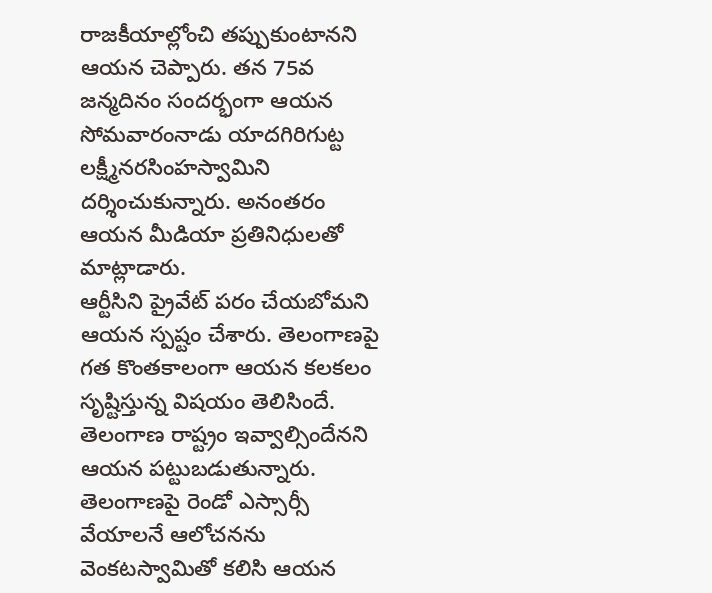రాజకీయాల్లోంచి తప్పుకుంటానని ఆయన చెప్పారు. తన 75వ జన్మదినం సందర్భంగా ఆయన సోమవారంనాడు యాదగిరిగుట్ట లక్ష్మీనరసింహస్వామిని దర్శించుకున్నారు. అనంతరం ఆయన మీడియా ప్రతినిధులతో మాట్లాడారు.
ఆర్టీసిని ప్రైవేట్ పరం చేయబోమని ఆయన స్పష్టం చేశారు. తెలంగాణపై గత కొంతకాలంగా ఆయన కలకలం సృష్టిస్తున్న విషయం తెలిసిందే. తెలంగాణ రాష్ట్రం ఇవ్వాల్సిందేనని ఆయన పట్టుబడుతున్నారు. తెలంగాణపై రెండో ఎస్సార్సీ వేయాలనే ఆలోచనను వెంకటస్వామితో కలిసి ఆయన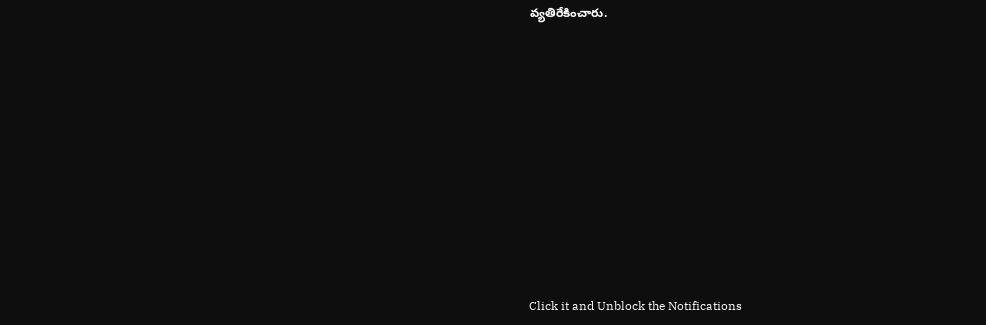వ్యతిరేకించారు.












Click it and Unblock the Notifications